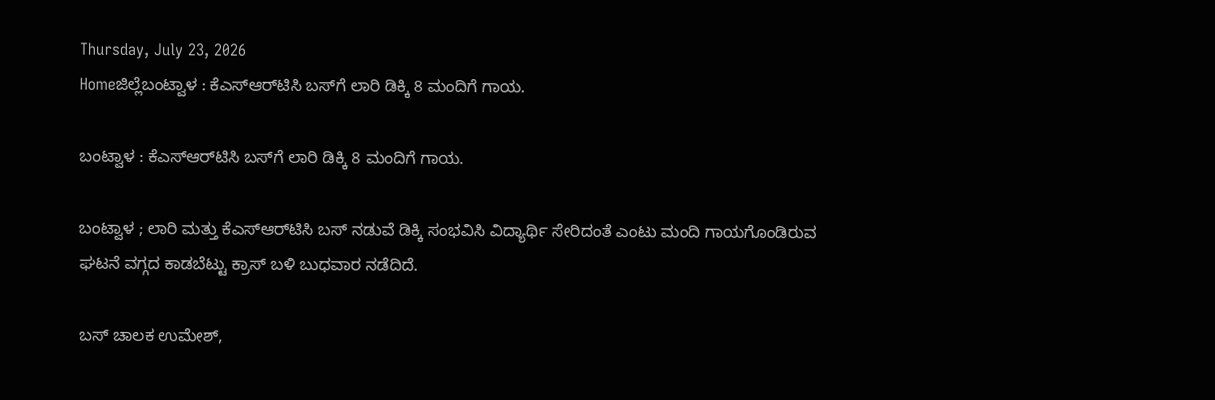Thursday, July 23, 2026
Homeಜಿಲ್ಲೆಬಂಟ್ವಾಳ : ಕೆಎಸ್‌ಆರ್‌ಟಿಸಿ ಬಸ್‌ಗೆ ಲಾರಿ ಡಿಕ್ಕಿ 8 ಮಂದಿಗೆ ಗಾಯ.

ಬಂಟ್ವಾಳ : ಕೆಎಸ್‌ಆರ್‌ಟಿಸಿ ಬಸ್‌ಗೆ ಲಾರಿ ಡಿಕ್ಕಿ 8 ಮಂದಿಗೆ ಗಾಯ.

ಬಂಟ್ವಾಳ ; ಲಾರಿ ಮತ್ತು ಕೆಎಸ್‌ಆರ್‌ಟಿಸಿ ಬಸ್ ನಡುವೆ ಡಿಕ್ಕಿ ಸಂಭವಿಸಿ ವಿದ್ಯಾರ್ಥಿ ಸೇರಿದಂತೆ ಎಂಟು ಮಂದಿ ಗಾಯಗೊಂಡಿರುವ ಘಟನೆ ವಗ್ಗದ ಕಾಡಬೆಟ್ಟು ಕ್ರಾಸ್ ಬಳಿ ಬುಧವಾರ ನಡೆದಿದೆ.

ಬಸ್ ಚಾಲಕ ಉಮೇಶ್,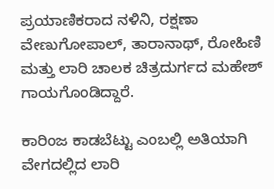ಪ್ರಯಾಣಿಕರಾದ ನಳಿನಿ, ರಕ್ಷಣಾ ವೇಣುಗೋಪಾಲ್, ತಾರಾನಾಥ್, ರೋಹಿಣಿ ಮತ್ತು ಲಾರಿ ಚಾಲಕ ಚಿತ್ರದುರ್ಗದ ಮಹೇಶ್ ಗಾಯಗೊಂಡಿದ್ದಾರೆ.

ಕಾರಿಂಜ ಕಾಡಬೆಟ್ಟು ಎಂಬಲ್ಲಿ ಅತಿಯಾಗಿ ವೇಗದಲ್ಲಿದ ಲಾರಿ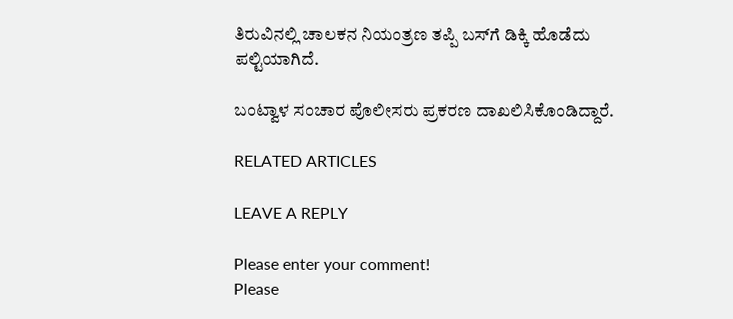ತಿರುವಿನಲ್ಲಿ ಚಾಲಕನ ನಿಯಂತ್ರಣ ತಪ್ಪಿ ಬಸ್‌ಗೆ ಡಿಕ್ಕಿ ಹೊಡೆದು ಪಲ್ಟಿಯಾಗಿದೆ.

ಬಂಟ್ವಾಳ ಸಂಚಾರ ಪೊಲೀಸರು ಪ್ರಕರಣ ದಾಖಲಿಸಿಕೊಂಡಿದ್ದಾರೆ.

RELATED ARTICLES

LEAVE A REPLY

Please enter your comment!
Please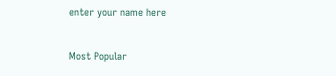enter your name here

Most Popular